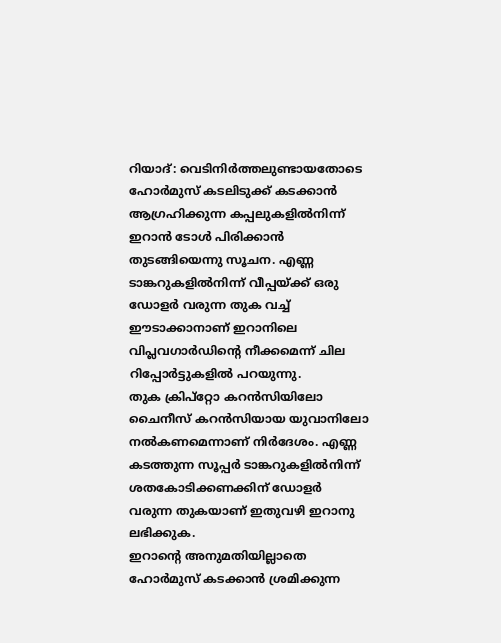റിയാദ്: വെടിനിർത്തലുണ്ടായതോടെ ഹോർമുസ് കടലിടുക്ക് കടക്കാൻ ആഗ്രഹിക്കുന്ന കപ്പലുകളിൽനിന്ന് ഇറാൻ ടോൾ പിരിക്കാൻ തുടങ്ങിയെന്നു സൂചന. എണ്ണ ടാങ്കറുകളിൽനിന്ന് വീപ്പയ്ക്ക് ഒരു ഡോളർ വരുന്ന തുക വച്ച് ഈടാക്കാനാണ് ഇറാനിലെ വിപ്ലവഗാർഡിന്റെ നീക്കമെന്ന് ചില റിപ്പോർട്ടുകളിൽ പറയുന്നു.
തുക ക്രിപ്റ്റോ കറൻസിയിലോ ചൈനീസ് കറൻസിയായ യുവാനിലോ നൽകണമെന്നാണ് നിർദേശം. എണ്ണ കടത്തുന്ന സൂപ്പർ ടാങ്കറുകളിൽനിന്ന് ശതകോടിക്കണക്കിന് ഡോളർ വരുന്ന തുകയാണ് ഇതുവഴി ഇറാനു ലഭിക്കുക.
ഇറാന്റെ അനുമതിയില്ലാതെ ഹോർമുസ് കടക്കാൻ ശ്രമിക്കുന്ന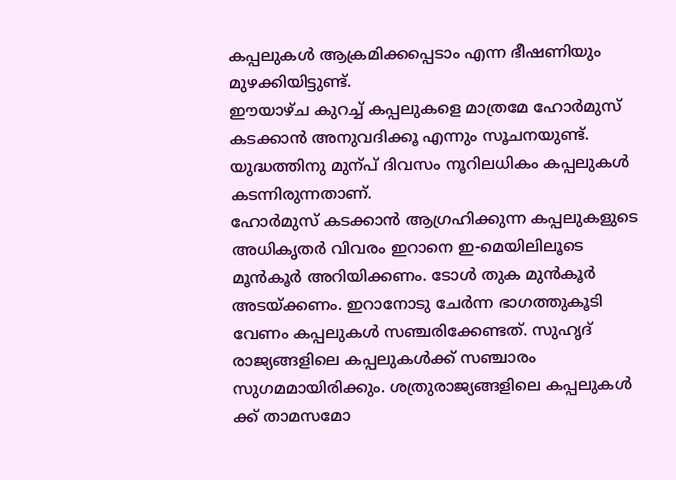കപ്പലുകൾ ആക്രമിക്കപ്പെടാം എന്ന ഭീഷണിയും മുഴക്കിയിട്ടുണ്ട്.
ഈയാഴ്ച കുറച്ച് കപ്പലുകളെ മാത്രമേ ഹോർമുസ് കടക്കാൻ അനുവദിക്കൂ എന്നും സൂചനയുണ്ട്. യുദ്ധത്തിനു മുന്പ് ദിവസം നൂറിലധികം കപ്പലുകൾ കടന്നിരുന്നതാണ്.
ഹോർമുസ് കടക്കാൻ ആഗ്രഹിക്കുന്ന കപ്പലുകളുടെ അധികൃതർ വിവരം ഇറാനെ ഇ-മെയിലിലൂടെ മൂൻകൂർ അറിയിക്കണം. ടോൾ തുക മുൻകൂർ അടയ്ക്കണം. ഇറാനോടു ചേർന്ന ഭാഗത്തുകൂടി വേണം കപ്പലുകൾ സഞ്ചരിക്കേണ്ടത്. സുഹൃദ് രാജ്യങ്ങളിലെ കപ്പലുകൾക്ക് സഞ്ചാരം സുഗമമായിരിക്കും. ശത്രുരാജ്യങ്ങളിലെ കപ്പലുകൾ ക്ക് താമസമോ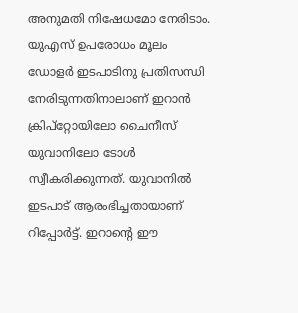അനുമതി നിഷേധമോ നേരിടാം.
യുഎസ് ഉപരോധം മൂലം ഡോളർ ഇടപാടിനു പ്രതിസന്ധി നേരിടുന്നതിനാലാണ് ഇറാൻ ക്രിപ്റ്റോയിലോ ചൈനീസ് യുവാനിലോ ടോൾ സ്വീകരിക്കുന്നത്. യുവാനിൽ ഇടപാട് ആരംഭിച്ചതായാണ് റിപ്പോർട്ട്. ഇറാന്റെ ഈ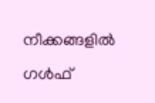നീക്കങ്ങളിൽ ഗൾഫ്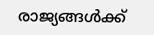രാജ്യങ്ങൾക്ക്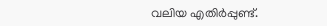വലിയ എതിർപ്പുണ്ട്.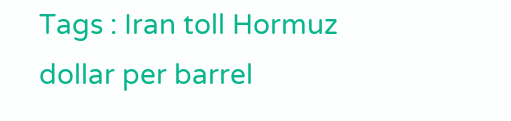Tags : Iran toll Hormuz dollar per barrel